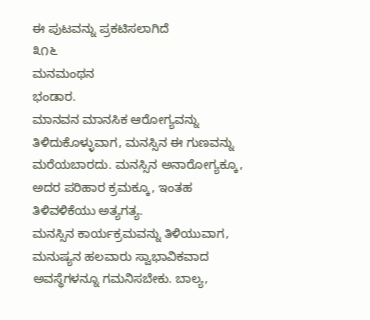ಈ ಪುಟವನ್ನು ಪ್ರಕಟಿಸಲಾಗಿದೆ
೩೧೬
ಮನಮಂಥನ
ಭಂಡಾರ.
ಮಾನವನ ಮಾನಸಿಕ ಆರೋಗ್ಯವನ್ನು ತಿಳಿದುಕೊಳ್ಳುವಾಗ, ಮನಸ್ಸಿನ ಈ ಗುಣವನ್ನು ಮರೆಯಬಾರದು. ಮನಸ್ಸಿನ ಅನಾರೋಗ್ಯಕ್ಕೂ, ಅದರ ಪರಿಹಾರ ಕ್ರಮಕ್ಕೂ, ಇಂತಹ ತಿಳಿವಳಿಕೆಯು ಅತ್ಯಗತ್ಯ.
ಮನಸ್ಸಿನ ಕಾರ್ಯಕ್ರಮವನ್ನು ತಿಳಿಯುವಾಗ, ಮನುಷ್ಯನ ಹಲವಾರು ಸ್ವಾಭಾವಿಕವಾದ ಅವಸ್ಥೆಗಳನ್ನೂ ಗಮನಿಸಬೇಕು. ಬಾಲ್ಯ,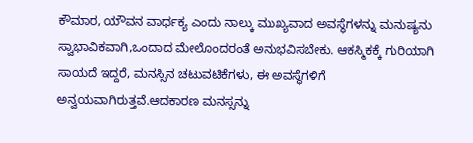ಕೌಮಾರ, ಯೌವನ ವಾರ್ಧಕ್ಯ ಎಂದು ನಾಲ್ಕು ಮುಖ್ಯವಾದ ಅವಸ್ಥೆಗಳನ್ನು ಮನುಷ್ಯನು ಸ್ವಾಭಾವಿಕವಾಗಿ,ಒಂದಾದ ಮೇಲೊಂದರಂತೆ ಅನುಭವಿಸಬೇಕು. ಆಕಸ್ಮಿಕಕ್ಕೆ ಗುರಿಯಾಗಿ ಸಾಯದೆ ಇದ್ದರೆ, ಮನಸ್ಸಿನ ಚಟುವಟಿಕೆಗಳು, ಈ ಅವಸ್ಥೆಗಳಿಗೆ ಅನ್ವಯವಾಗಿರುತ್ತವೆ.ಆದಕಾರಣ ಮನಸ್ಸನ್ನು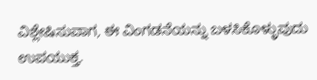ವಿಶ್ಲೇಷಿಸುವಾಗ, ಈ ವಿಂಗಡನೆಯನ್ನು ಬಳಸಿಕೊಳ್ಳುವುದು ಉಪಯುಕ್ತ.